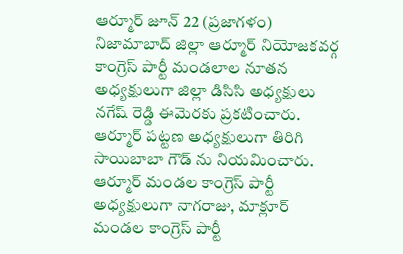ఆర్మూర్ జూన్ 22 (ప్రజాగళం)
నిజామాబాద్ జిల్లా ఆర్మూర్ నియోజకవర్గ కాంగ్రెస్ పార్టీ మండలాల నూతన అధ్యక్షులుగా జిల్లా డిసిసి అధ్యక్షులు నగేష్ రెడ్డి ఈమెరకు ప్రకటించారు. ఆర్మూర్ పట్టణ అధ్యక్షులుగా తిరిగి సాయిబాబా గౌడ్ ను నియమించారు. ఆర్మూర్ మండల కాంగ్రెస్ పార్టీ అధ్యక్షులుగా నాగరాజు, మాక్లూర్ మండల కాంగ్రెస్ పార్టీ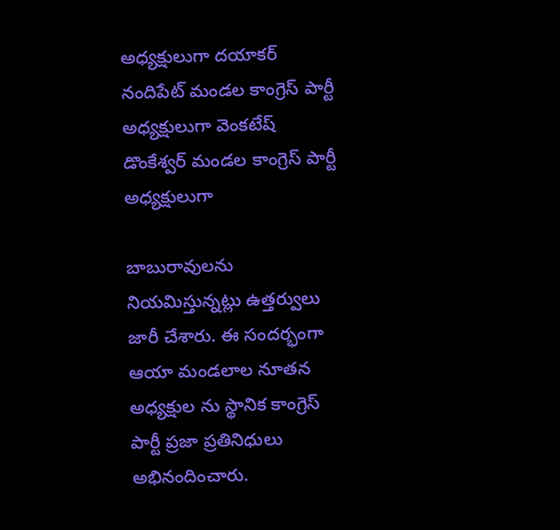అధ్యక్షులుగా దయాకర్ నందిపేట్ మండల కాంగ్రెస్ పార్టీ అధ్యక్షులుగా వెంకటేష్ డొంకేశ్వర్ మండల కాంగ్రెస్ పార్టీ అధ్యక్షులుగా

బాబురావులను నియమిస్తున్నట్లు ఉత్తర్వులు జారీ చేశారు. ఈ సందర్భంగా ఆయా మండలాల నూతన అధ్యక్షుల ను స్థానిక కాంగ్రెస్ పార్టీ ప్రజా ప్రతినిధులు అభినందించారు.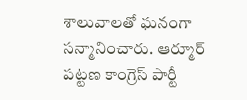శాలువాలతో ఘనంగా సన్మానించారు. ఆర్మూర్ పట్టణ కాంగ్రెస్ పార్టీ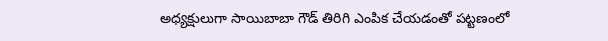అధ్యక్షులుగా సాయిబాబా గౌడ్ తిరిగి ఎంపిక చేయడంతో పట్టణంలో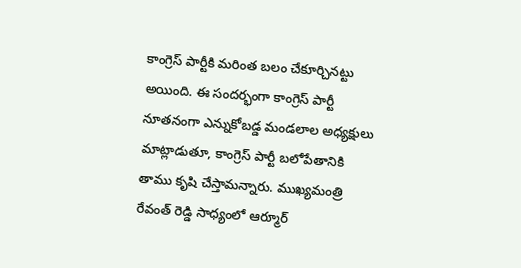కాంగ్రెస్ పార్టీకి మరింత బలం చేకూర్చినట్టు అయింది. ఈ సందర్భంగా కాంగ్రెస్ పార్టీ నూతనంగా ఎన్నుకోబడ్డ మండలాల అధ్యక్షులు మాట్లాడుతూ, కాంగ్రెస్ పార్టీ బలోపేతానికి తాము కృషి చేస్తామన్నారు. ముఖ్యమంత్రి రేవంత్ రెడ్డి సాధ్యంలో ఆర్మూర్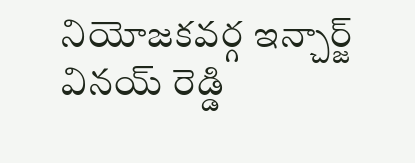నియోజకవర్గ ఇన్చార్జ్ వినయ్ రెడ్డి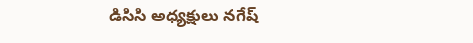డిసిసి అధ్యక్షులు నగేష్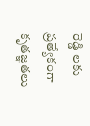రెడ్డి లకు ప్రత్యేకంగా కృతజ్ఞతలు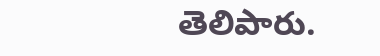తెలిపారు.